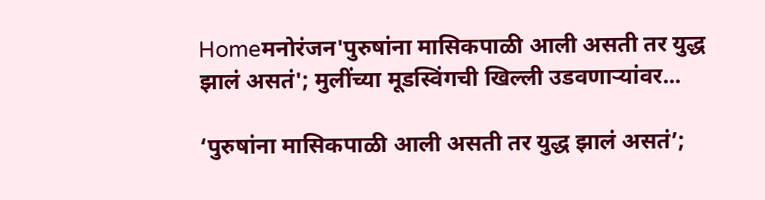Homeमनोरंजन'पुरुषांना मासिकपाळी आली असती तर युद्ध झालं असतं'; मुलींच्या मूडस्विंगची खिल्ली उडवणाऱ्यांवर...

‘पुरुषांना मासिकपाळी आली असती तर युद्ध झालं असतं’;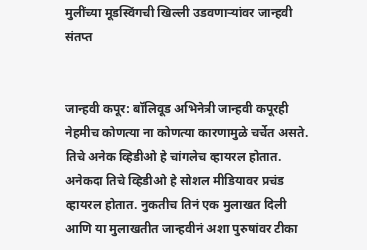मुलींच्या मूडस्विंगची खिल्ली उडवणाऱ्यांवर जान्हवी संतप्त


जान्हवी कपूर: बॉलिवूड अभिनेत्री जान्हवी कपूरही नेहमीच कोणत्या ना कोणत्या कारणामुळे चर्चेत असते. तिचे अनेक व्हिडीओ हे चांगलेच व्हायरल होतात. अनेकदा तिचे व्हिडीओ हे सोशल मीडियावर प्रचंड व्हायरल होतात. नुकतीच तिनं एक मुलाखत दिली आणि या मुलाखतीत जान्हवीनं अशा पुरुषांवर टीका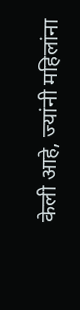केली आहे, ज्यांनी महिलांना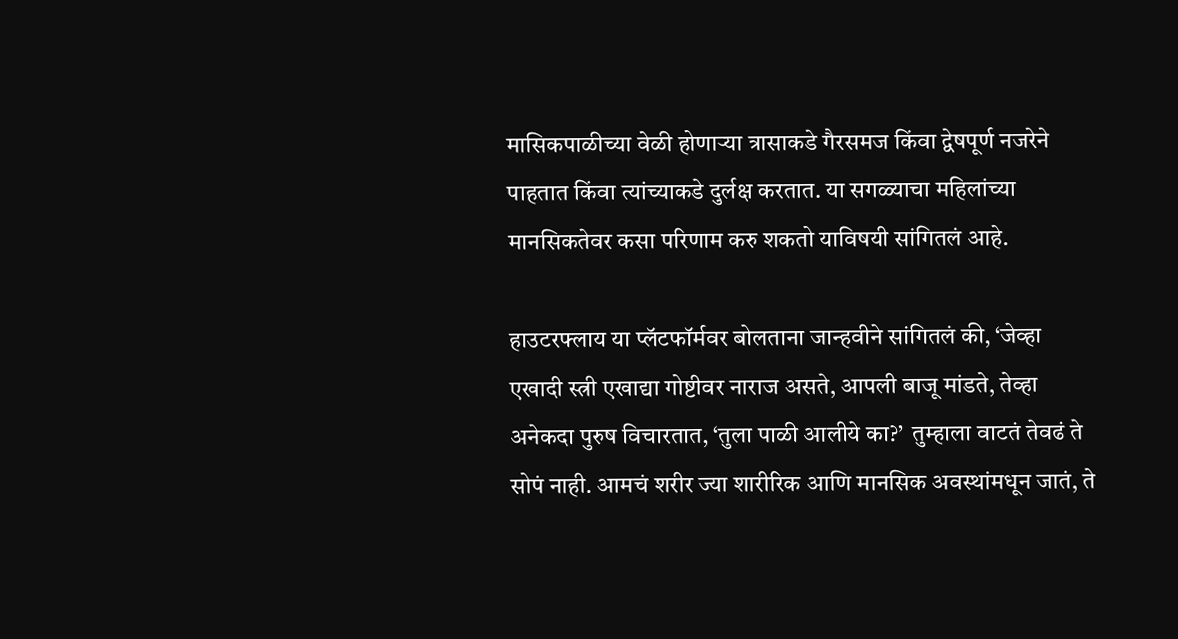मासिकपाळीच्या वेळी होणाऱ्या त्रासाकडे गैरसमज किंवा द्वेषपूर्ण नजरेने पाहतात किंवा त्यांच्याकडे दुर्लक्ष करतात. या सगळ्याचा महिलांच्या मानसिकतेवर कसा परिणाम करु शकतो याविषयी सांगितलं आहे.

हाउटरफ्लाय या प्लॅटफॉर्मवर बोलताना जान्हवीने सांगितलं की, ‘जेव्हा एखादी स्त्री एखाद्या गोष्टीवर नाराज असते, आपली बाजू मांडते, तेव्हा अनेकदा पुरुष विचारतात, ‘तुला पाळी आलीये का?’  तुम्हाला वाटतं तेवढं ते सोपं नाही. आमचं शरीर ज्या शारीरिक आणि मानसिक अवस्थांमधून जातं, ते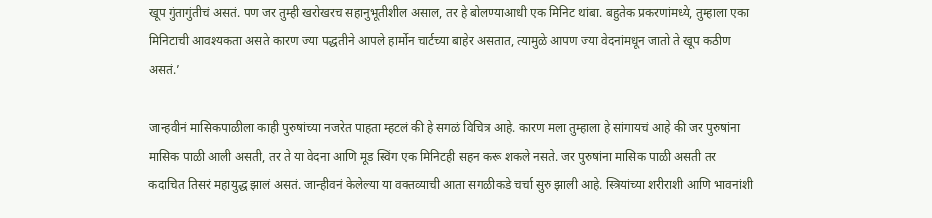खूप गुंतागुंतीचं असतं. पण जर तुम्ही खरोखरच सहानुभूतीशील असाल, तर हे बोलण्याआधी एक मिनिट थांबा. बहुतेक प्रकरणांमध्ये, तुम्हाला एका मिनिटाची आवश्यकता असते कारण ज्या पद्धतीने आपले हार्मोन चार्टच्या बाहेर असतात, त्यामुळे आपण ज्या वेदनांमधून जातो ते खूप कठीण असतं.’

जान्हवीनं मासिकपाळीला काही पुरुषांच्या नजरेत पाहता म्हटलं की हे सगळं विचित्र आहे. कारण मला तुम्हाला हे सांगायचं आहे की जर पुरुषांना मासिक पाळी आली असती, तर ते या वेदना आणि मूड स्विंग एक मिनिटही सहन करू शकले नसते. जर पुरुषांना मासिक पाळी असती तर कदाचित तिसरं महायुद्ध झालं असतं. जान्हीवनं केलेल्या या वक्तव्याची आता सगळीकडे चर्चा सुरु झाली आहे. स्त्रियांच्या शरीराशी आणि भावनांशी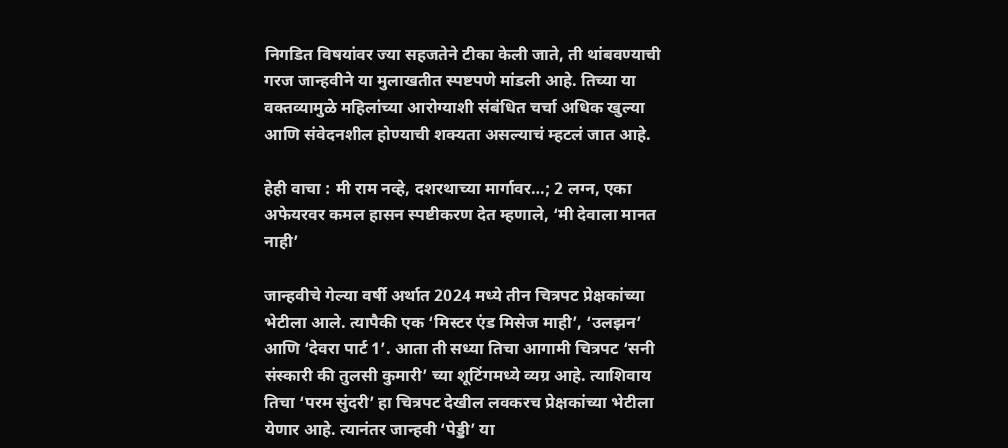निगडित विषयांवर ज्या सहजतेने टीका केली जाते, ती थांबवण्याची गरज जान्हवीने या मुलाखतीत स्पष्टपणे मांडली आहे. तिच्या या वक्तव्यामुळे महिलांच्या आरोग्याशी संबंधित चर्चा अधिक खुल्या आणि संवेदनशील होण्याची शक्यता असल्याचं म्हटलं जात आहे.

हेही वाचा : मी राम नव्हे, दशरथाच्या मार्गावर…; 2 लग्न, एका अफेयरवर कमल हासन स्पष्टीकरण देत म्हणाले, ‘मी देवाला मानत नाही’

जान्हवीचे गेल्या वर्षी अर्थात 2024 मध्ये तीन चित्रपट प्रेक्षकांच्या भेटीला आले. त्यापैकी एक ‘मिस्टर एंड मिसेज माही’, ‘उलझन’ आणि ‘देवरा पार्ट 1’. आता ती सध्या तिचा आगामी चित्रपट ‘सनी संस्कारी की तुलसी कुमारी’ च्या शूटिंगमध्ये व्यग्र आहे. त्याशिवाय तिचा ‘परम सुंदरी’ हा चित्रपट देखील लवकरच प्रेक्षकांच्या भेटीला येणार आहे. त्यानंतर जान्हवी ‘पेड्डी’ या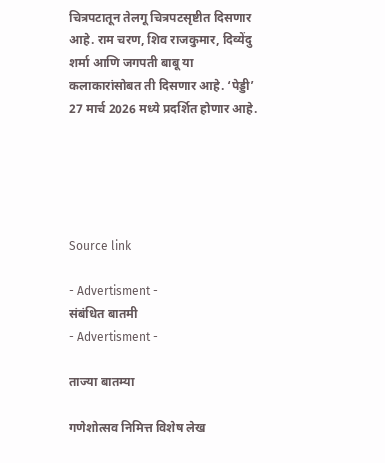चित्रपटातून तेलगू चित्रपटसृष्टीत दिसणार आहे. राम चरण, शिव राजकुमार, दिव्येंदु शर्मा आणि जगपती बाबू या कलाकारांसोबत ती दिसणार आहे. ‘पेड्डी’ 27 मार्च 2026 मध्ये प्रदर्शित होणार आहे.





Source link

- Advertisment -
संबंधित बातमी
- Advertisment -

ताज्या बातम्या

गणेशोत्सव निमित्त विशेष लेख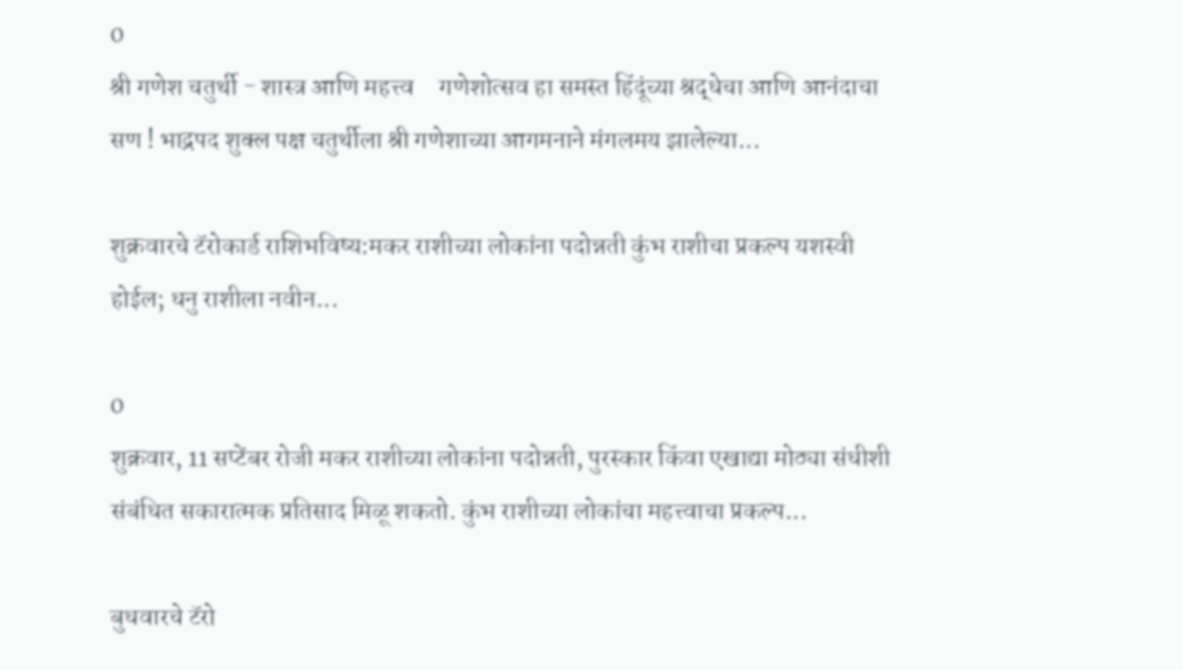0
श्री गणेश चतुर्थी - शास्त्र आणि महत्त्व     गणेशोत्सव हा समस्त हिंदूंच्या श्रद्धेचा आणि आनंदाचा सण ! भाद्रपद शुक्ल पक्ष चतुर्थीला श्री गणेशाच्या आगमनाने मंगलमय झालेल्या...

शुक्रवारचे टॅरोकार्ड राशिभविष्य:मकर राशीच्या लोकांना पदोन्नती कुंभ राशीचा प्रकल्प यशस्वी होईल; धनु राशीला नवीन...

0
शुक्रवार, 11 सप्टेंबर रोजी मकर राशीच्या लोकांना पदोन्नती, पुरस्कार किंवा एखाद्या मोठ्या संधीशी संबंधित सकारात्मक प्रतिसाद मिळू शकतो. कुंभ राशीच्या लोकांचा महत्त्वाचा प्रकल्प...

बुधवारचे टॅरो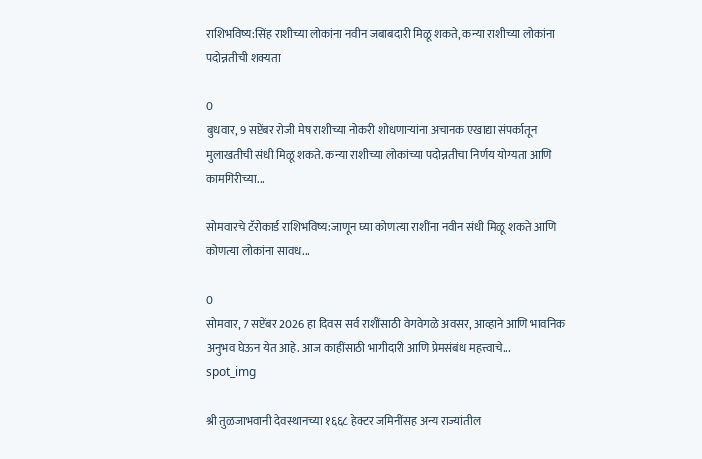राशिभविष्य:सिंह राशीच्या लोकांना नवीन जबाबदारी मिळू शकते, कन्या राशीच्या लोकांना पदोन्नतीची शक्यता

0
बुधवार, 9 सप्टेंबर रोजी मेष राशीच्या नोकरी शोधणाऱ्यांना अचानक एखाद्या संपर्कातून मुलाखतीची संधी मिळू शकते. कन्या राशीच्या लोकांच्या पदोन्नतीचा निर्णय योग्यता आणि कामगिरीच्या...

सोमवारचे टॅरोकार्ड राशिभविष्य:जाणून घ्या कोणत्या राशींना नवीन संधी मिळू शकते आणि कोणत्या लोकांना सावध...

0
सोमवार, 7 सप्टेंबर 2026 हा दिवस सर्व राशींसाठी वेगवेगळे अवसर, आव्हाने आणि भावनिक अनुभव घेऊन येत आहे. आज काहींसाठी भागीदारी आणि प्रेमसंबंध महत्त्वाचे...
spot_img

श्री तुळजाभवानी देवस्थानच्या १६६८ हेक्टर जमिनींसह अन्य राज्यांतील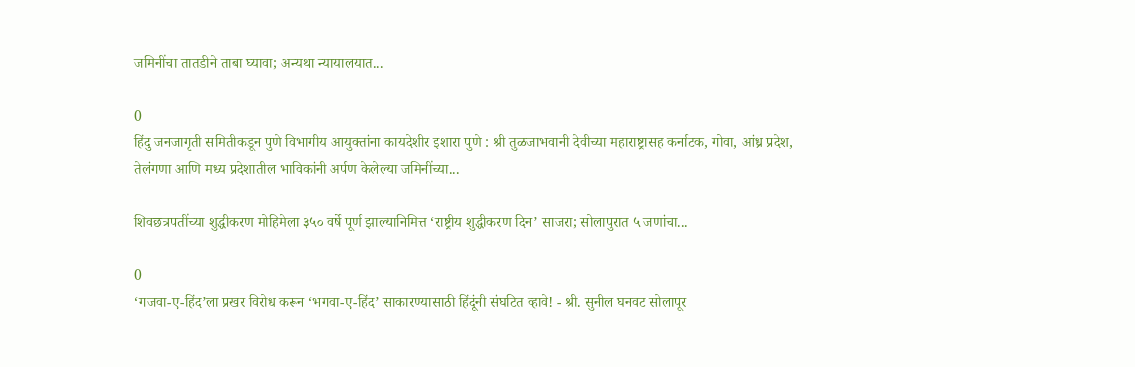जमिनींचा तातडीने ताबा घ्यावा; अन्यथा न्यायालयात...

0
हिंदु जनजागृती समितीकडून पुणे विभागीय आयुक्तांना कायदेशीर इशारा पुणे : श्री तुळजाभवानी देवीच्या महाराष्ट्रासह कर्नाटक, गोवा, आंध्र प्रदेश, तेलंगणा आणि मध्य प्रदेशातील भाविकांनी अर्पण केलेल्या जमिनींच्या...

शिवछत्रपतींच्या शुद्धीकरण मोहिमेला ३५० वर्षे पूर्ण झाल्यानिमित्त ‘राष्ट्रीय शुद्धीकरण दिन’ साजरा; सोलापुरात ५ जणांचा...

0
‘गजवा-ए-हिंद’ला प्रखर विरोध करून ‘भगवा-ए-हिंद’ साकारण्यासाठी हिंदूंनी संघटित व्हावे! - श्री. सुनील घनवट सोलापूर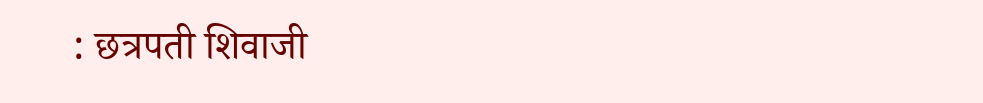: छत्रपती शिवाजी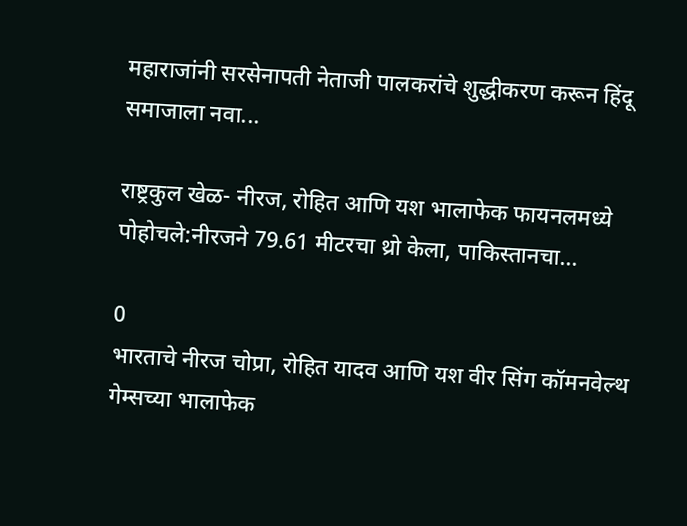महाराजांनी सरसेनापती नेताजी पालकरांचे शुद्धीकरण करून हिंदू समाजाला नवा...

राष्ट्रकुल खेळ- नीरज, रोहित आणि यश भालाफेक फायनलमध्ये पोहोचले:नीरजने 79.61 मीटरचा थ्रो केला, पाकिस्तानचा...

0
भारताचे नीरज चोप्रा, रोहित यादव आणि यश वीर सिंग कॉमनवेल्थ गेम्सच्या भालाफेक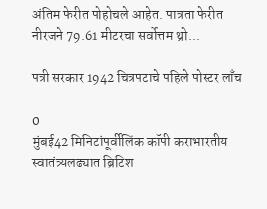अंतिम फेरीत पोहोचले आहेत. पात्रता फेरीत नीरजने 79.61 मीटरचा सर्वोत्तम थ्रो...

पत्री सरकार 1942 चित्रपटाचे पहिले पोस्टर लाँच

0
मुंबई42 मिनिटांपूर्वीलिंक कॉपी कराभारतीय स्वातंत्र्यलढ्यात ब्रिटिश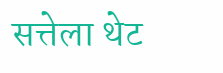सत्तेला थेट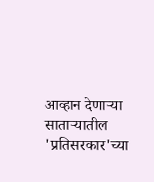आव्हान देणाऱ्या साताऱ्यातील 'प्रतिसरकार'च्या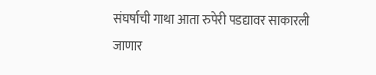संघर्षाची गाथा आता रुपेरी पडद्यावर साकारली जाणार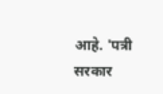आहे. 'पत्री सरकार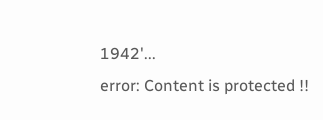1942'...
error: Content is protected !!